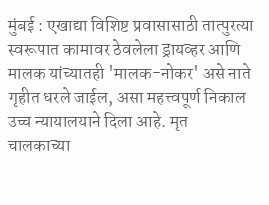मुंबई : एखाद्या विशिष्ट प्रवासासाठी तात्पुरत्या स्वरूपात कामावर ठेवलेला ड्रायव्हर आणि मालक यांच्यातही 'मालक-नोकर' असे नाते गृहीत धरले जाईल, असा महत्त्वपूर्ण निकाल उच्च न्यायालयाने दिला आहे. मृत चालकाच्या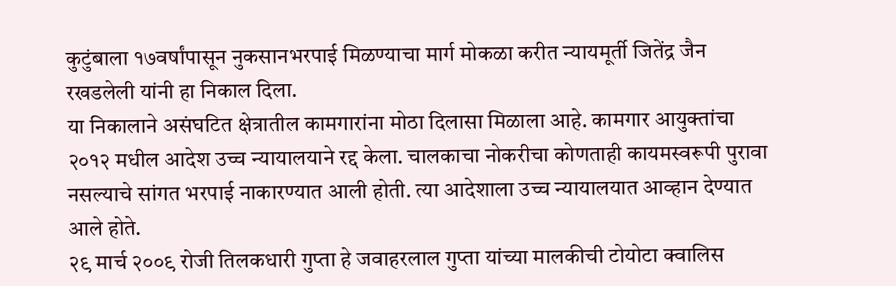कुटुंबाला १७वर्षांपासून नुकसानभरपाई मिळण्याचा मार्ग मोकळा करीत न्यायमूर्ती जितेंद्र जैन रखडलेली यांनी हा निकाल दिला.
या निकालाने असंघटित क्षेत्रातील कामगारांना मोठा दिलासा मिळाला आहे. कामगार आयुक्तांचा २०१२ मधील आदेश उच्च न्यायालयाने रद्द केला. चालकाचा नोकरीचा कोणताही कायमस्वरूपी पुरावा नसल्याचे सांगत भरपाई नाकारण्यात आली होती. त्या आदेशाला उच्च न्यायालयात आव्हान देण्यात आले होते.
२९ मार्च २००९ रोजी तिलकधारी गुप्ता हे जवाहरलाल गुप्ता यांच्या मालकीची टोयोटा क्वालिस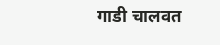गाडी चालवत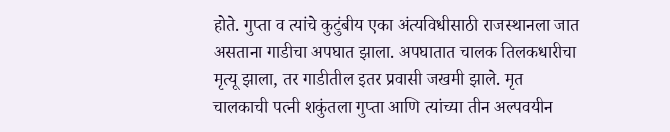होते. गुप्ता व त्यांचे कुटुंबीय एका अंत्यविधीसाठी राजस्थानला जात असताना गाडीचा अपघात झाला. अपघातात चालक तिलकधारीचा मृत्यू झाला, तर गाडीतील इतर प्रवासी जखमी झाले. मृत चालकाची पत्नी शकुंतला गुप्ता आणि त्यांच्या तीन अल्पवयीन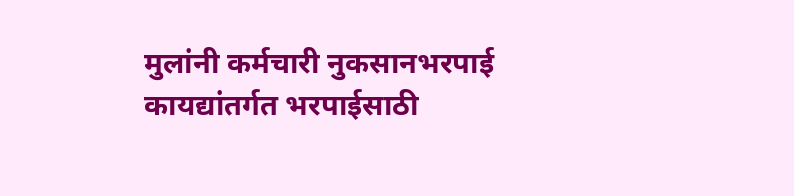मुलांनी कर्मचारी नुकसानभरपाई कायद्यांतर्गत भरपाईसाठी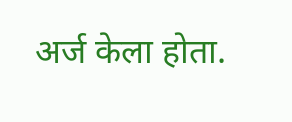अर्ज केला होता.